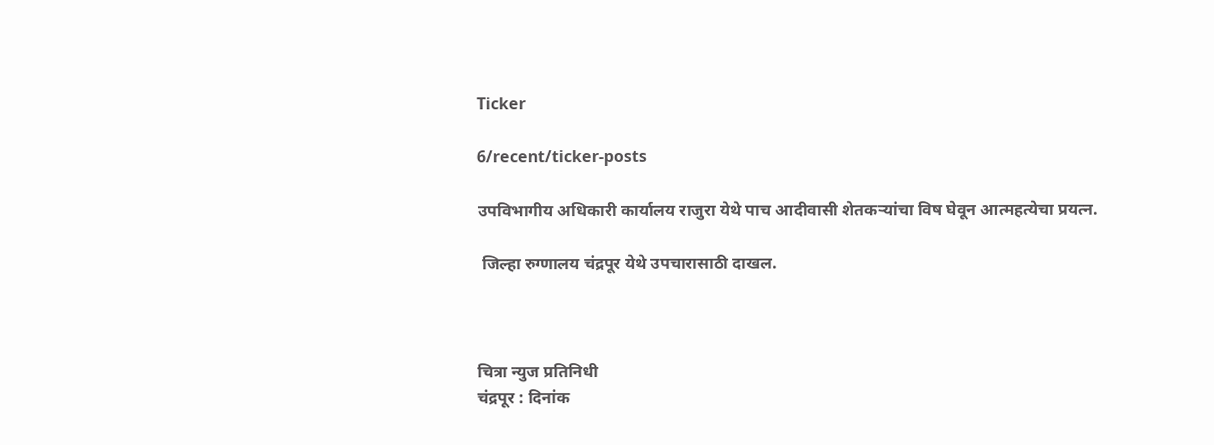Ticker

6/recent/ticker-posts

उपविभागीय अधिकारी कार्यालय राजुरा येथे पाच आदीवासी शेतकऱ्यांचा विष घेवून आत्महत्येचा प्रयत्न.

 जिल्हा रुग्णालय चंद्रपूर येथे उपचारासाठी दाखल.



चित्रा न्युज प्रतिनिधी
चंद्रपूर : दिनांक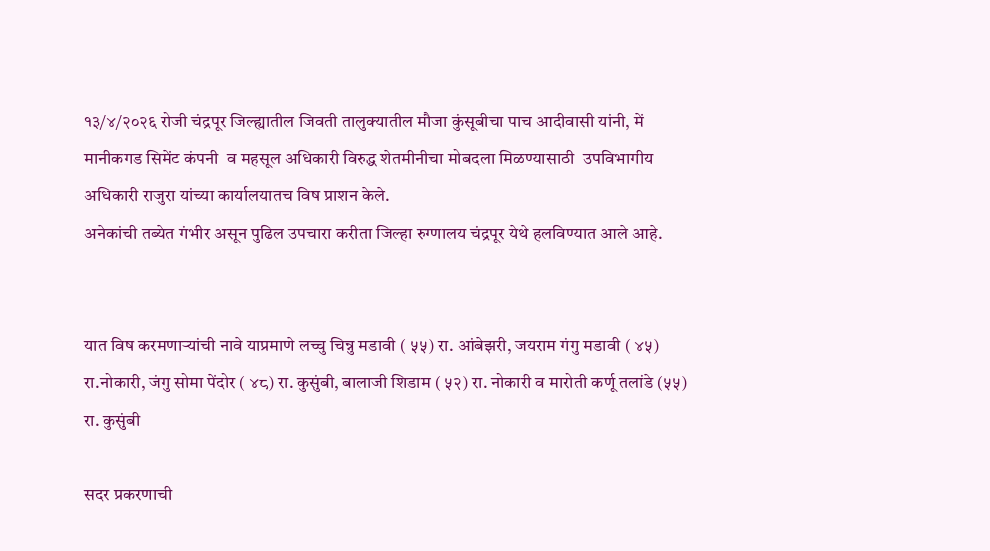१३/४/२०२६ रोजी चंद्रपूर जिल्ह्यातील जिवती तालुक्यातील मौजा कुंसूबीचा पाच आदीवासी यांनी, में मानीकगड सिमेंट कंपनी  व महसूल अधिकारी विरुद्ध शेतमीनीचा मोबदला मिळण्यासाठी  उपविभागीय अधिकारी राजुरा यांच्या कार्यालयातच विष प्राशन केले.
अनेकांची तब्येत गंभीर असून पुढिल उपचारा करीता जिल्हा रुग्णालय चंद्रपूर येथे हलविण्यात आले आहे.


यात विष करमणाऱ्यांची नावे याप्रमाणे लच्चु चिन्नु मडावी ( ५५) रा. आंबेझरी, जयराम गंगु मडावी ( ४५) रा.नोकारी, जंगु सोमा पेंदोर ( ४८) रा. कुसुंबी, बालाजी शिडाम ( ५२) रा. नोकारी व मारोती कर्णू तलांडे (५५) रा. कुसुंबी

सदर प्रकरणाची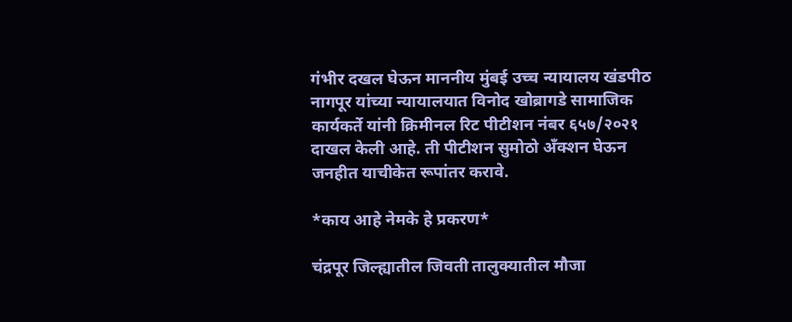गंभीर दखल घेऊन माननीय मुंबई उच्च न्यायालय खंडपीठ नागपूर यांच्या न्यायालयात विनोद खोब्रागडे सामाजिक कार्यकर्ते यांनी क्रिमीनल रिट पीटीशन नंबर ६५७/२०२१ दाखल केली आहे. ती पीटीशन सुमोठो अँक्शन घेऊन जनहीत याचीकेत रूपांतर करावे.

*काय आहे नेमके हे प्रकरण*

चंद्रपूर जिल्ह्यातील जिवती तालुक्यातील मौजा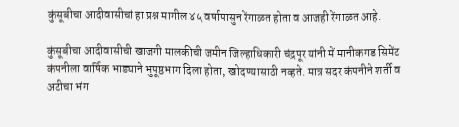कुंसूबीचा आदीवासीचां हा प्रश्न मागील ४५ वर्षापासुन रेंगाळत होता व आजही रेंगाळत आहे.

कुंसूबीचा आदीवासीची खाजगी मालकीची जमीन जिल्हाधिकारी चंद्रपूर यांनी में मानीकगड सिमेंट कंपनीला वार्षिक भाड्याने भुपूष्ठभाग दिला होता, खोदण्यासाठी नव्हते. मात्र सदर कंपनीने शर्ती व अटीचा भंग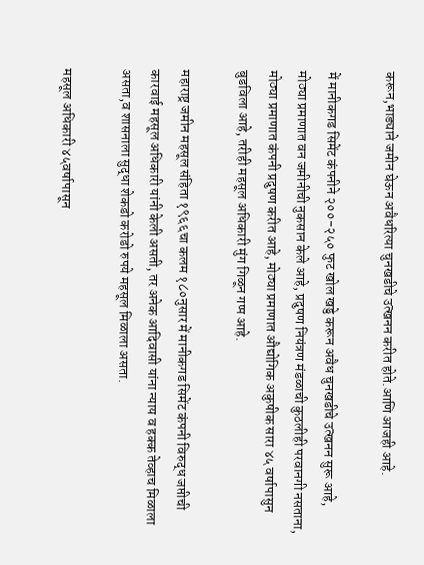करून,भाड्याने जमीन घेऊन अवैधरित्या चुनखडीचे उत्खनन करीत होते.आणि आजही आहे.

में मानीकगड सिमेंट कंपनीने २००-२५० फुट खोल खड्डे करून अवैध चुनखडीचे उत्खनन सुरू आहे, मोठ्या प्रमाणात वन जमीनीची नुकसान केले आहे, प्रदुषण नियंत्रण मंडळाची कुठलीही परवानगी नसताना, मोठ्या प्रमाणात कंपनी प्रदुषण करीत आहे, मोठ्या प्रमाणात औद्योगिक अकुषीक सारा ४५ वर्षापासुन बुडविला आहे, तरीही महसूल अधिकारी मुंग गिळून गप्प आहे.

महाराष्ट्र जमीन महसूल संहिता १९६६चा कलम १८०नुसार में मानीकगड सिमेंट कंपनी विरुद्ध जप्तीची कारवाई महसूल अधिकारी यांनी केली असती, तर अनेक आदिवासी यांना न्याय व हक्क तेव्हाच मिळाला असता,व शासनाला सुद्धा शेकडो करोडो रुपये महसूल मिळाला असता.

महसूल अधिकारी ४५वर्षापासून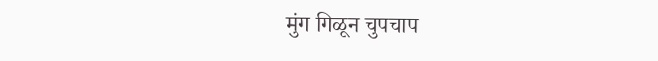मुंग गिळून चुपचाप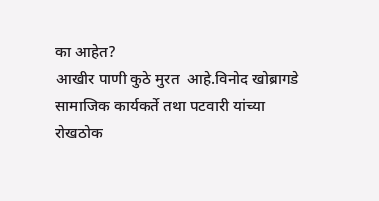का आहेत?
आखीर पाणी कुठे मुरत  आहे.विनोद खोब्रागडे सामाजिक कार्यकर्ते तथा पटवारी यांच्या रोखठोक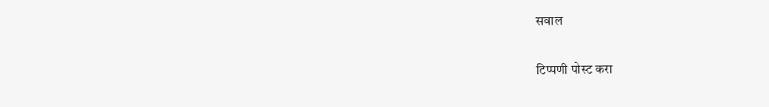सवाल

टिप्पणी पोस्ट करा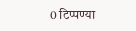0 टिप्पण्या